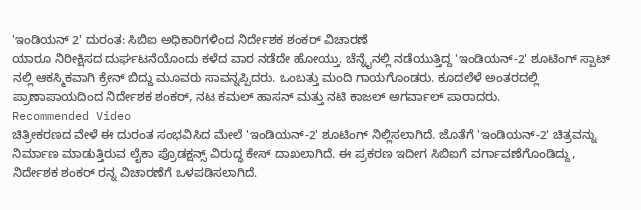'ಇಂಡಿಯನ್ 2' ದುರಂತ: ಸಿಬಿಐ ಅಧಿಕಾರಿಗಳಿಂದ ನಿರ್ದೇಶಕ ಶಂಕರ್ ವಿಚಾರಣೆ
ಯಾರೂ ನಿರೀಕ್ಷಿಸದ ದುರ್ಘಟನೆಯೊಂದು ಕಳೆದ ವಾರ ನಡೆದೇ ಹೋಯ್ತು. ಚೆನ್ನೈನಲ್ಲಿ ನಡೆಯುತ್ತಿದ್ದ 'ಇಂಡಿಯನ್-2' ಶೂಟಿಂಗ್ ಸ್ಪಾಟ್ ನಲ್ಲಿ ಆಕಸ್ಮಿಕವಾಗಿ ಕ್ರೇನ್ ಬಿದ್ದು ಮೂವರು ಸಾವನ್ನಪ್ಪಿದರು. ಒಂಬತ್ತು ಮಂದಿ ಗಾಯಗೊಂಡರು. ಕೂದಲೆಳೆ ಅಂತರದಲ್ಲಿ ಪ್ರಾಣಾಪಾಯದಿಂದ ನಿರ್ದೇಶಕ ಶಂಕರ್, ನಟ ಕಮಲ್ ಹಾಸನ್ ಮತ್ತು ನಟಿ ಕಾಜಲ್ ಅಗರ್ವಾಲ್ ಪಾರಾದರು.
Recommended Video
ಚಿತ್ರೀಕರಣದ ವೇಳೆ ಈ ದುರಂತ ಸಂಭವಿಸಿದ ಮೇಲೆ 'ಇಂಡಿಯನ್-2' ಶೂಟಿಂಗ್ ನಿಲ್ಲಿಸಲಾಗಿದೆ. ಜೊತೆಗೆ 'ಇಂಡಿಯನ್-2' ಚಿತ್ರವನ್ನು ನಿರ್ಮಾಣ ಮಾಡುತ್ತಿರುವ ಲೈಕಾ ಪ್ರೊಡಕ್ಷನ್ಸ್ ವಿರುದ್ಧ ಕೇಸ್ ದಾಖಲಾಗಿದೆ. ಈ ಪ್ರಕರಣ ಇದೀಗ ಸಿಬಿಐಗೆ ವರ್ಗಾವಣೆಗೊಂಡಿದ್ದು, ನಿರ್ದೇಶಕ ಶಂಕರ್ ರನ್ನ ವಿಚಾರಣೆಗೆ ಒಳಪಡಿಸಲಾಗಿದೆ.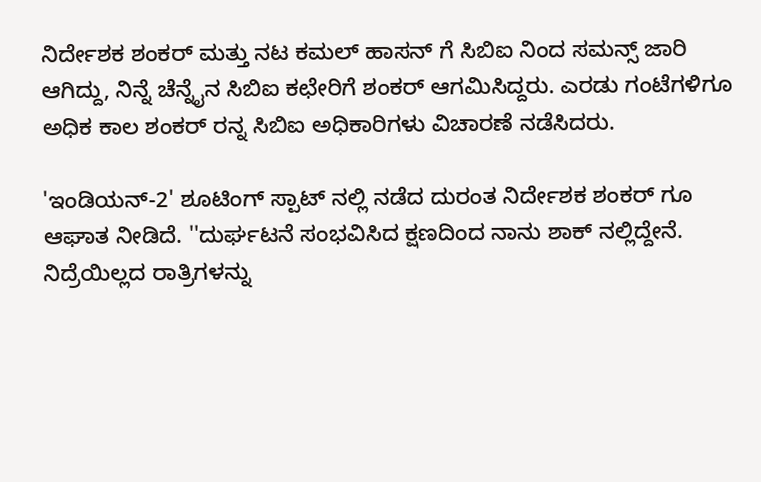ನಿರ್ದೇಶಕ ಶಂಕರ್ ಮತ್ತು ನಟ ಕಮಲ್ ಹಾಸನ್ ಗೆ ಸಿಬಿಐ ನಿಂದ ಸಮನ್ಸ್ ಜಾರಿ ಆಗಿದ್ದು, ನಿನ್ನೆ ಚೆನ್ನೈನ ಸಿಬಿಐ ಕಛೇರಿಗೆ ಶಂಕರ್ ಆಗಮಿಸಿದ್ದರು. ಎರಡು ಗಂಟೆಗಳಿಗೂ ಅಧಿಕ ಕಾಲ ಶಂಕರ್ ರನ್ನ ಸಿಬಿಐ ಅಧಿಕಾರಿಗಳು ವಿಚಾರಣೆ ನಡೆಸಿದರು.

'ಇಂಡಿಯನ್-2' ಶೂಟಿಂಗ್ ಸ್ಪಾಟ್ ನಲ್ಲಿ ನಡೆದ ದುರಂತ ನಿರ್ದೇಶಕ ಶಂಕರ್ ಗೂ ಆಘಾತ ನೀಡಿದೆ. ''ದುರ್ಘಟನೆ ಸಂಭವಿಸಿದ ಕ್ಷಣದಿಂದ ನಾನು ಶಾಕ್ ನಲ್ಲಿದ್ದೇನೆ. ನಿದ್ರೆಯಿಲ್ಲದ ರಾತ್ರಿಗಳನ್ನು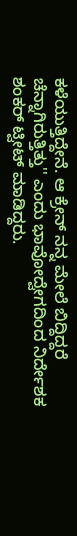ಕಳೆಯುತ್ತಿದ್ದೇನೆ. ಆ ಕ್ರೇನ್ ನನ್ನ ಮೇಲೆ ಬಿದ್ದಿದ್ದರೆ ಚೆನ್ನಾಗಿರುತ್ತಿತ್ತು'' ಎಂದು ಭಾವೋದ್ವೇಗದಿಂದ ನಿರ್ದೇಶಕ ಶಂಕರ್ ಟ್ವೀಟ್ ಮಾಡಿದ್ದರು.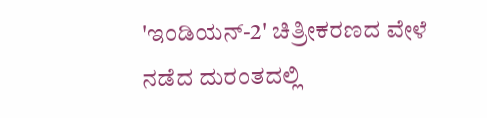'ಇಂಡಿಯನ್-2' ಚಿತ್ರೀಕರಣದ ವೇಳೆ ನಡೆದ ದುರಂತದಲ್ಲಿ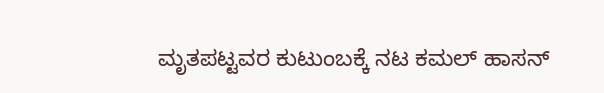ಮೃತಪಟ್ಟವರ ಕುಟುಂಬಕ್ಕೆ ನಟ ಕಮಲ್ ಹಾಸನ್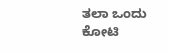ತಲಾ ಒಂದು ಕೋಟಿ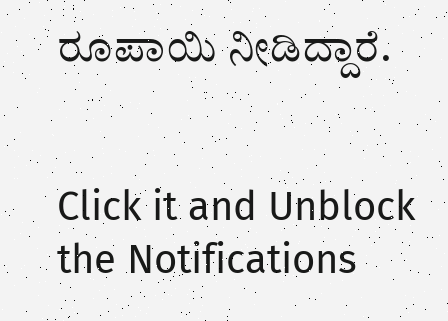ರೂಪಾಯಿ ನೀಡಿದ್ದಾರೆ.


Click it and Unblock the Notifications